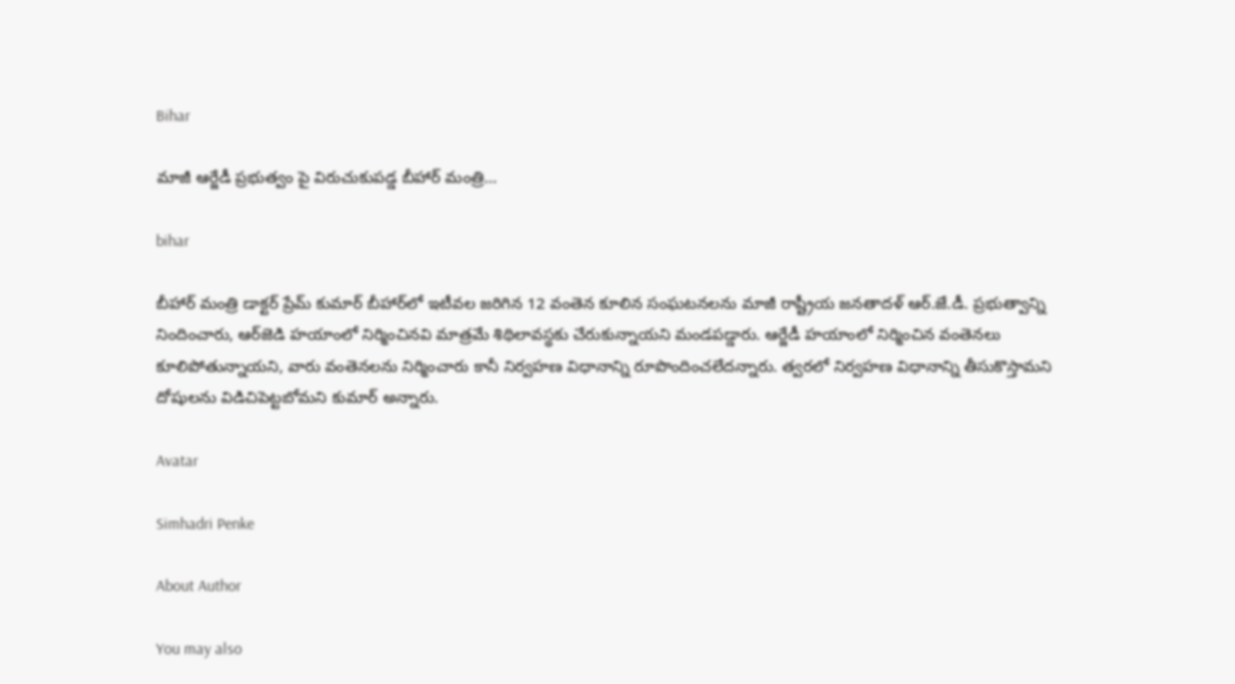Bihar

మాజీ ఆర్జేడీ ప్రభుత్వం పై విరుచుకుపడ్డ బీహార్ మంత్రి…

bihar

బీహార్ మంత్రి డాక్టర్ ప్రేమ్ కుమార్ బీహార్‌లో ఇటీవల జరిగిన 12 వంతెన కూలిన సంఘటనలను మాజీ రాష్ట్రీయ జనతాదళ్ ఆర్‌.జే.డీ. ప్రభుత్వాన్ని నిందించారు, ఆర్‌జెడి హయాంలో నిర్మించినవి మాత్రమే శిథిలావస్థకు చేరుకున్నాయని మండపడ్డారు. ఆర్జేడీ హయాంలో నిర్మించిన వంతెనలు కూలిపోతున్నాయని, వారు వంతెనలను నిర్మించారు కానీ నిర్వహణ విధానాన్ని రూపొందించలేదన్నారు. త్వరలో నిర్వహణ విధానాన్ని తీసుకొస్తామని దోషులను విడిచిపెట్టబోమని కుమార్ అన్నారు.

Avatar

Simhadri Penke

About Author

You may also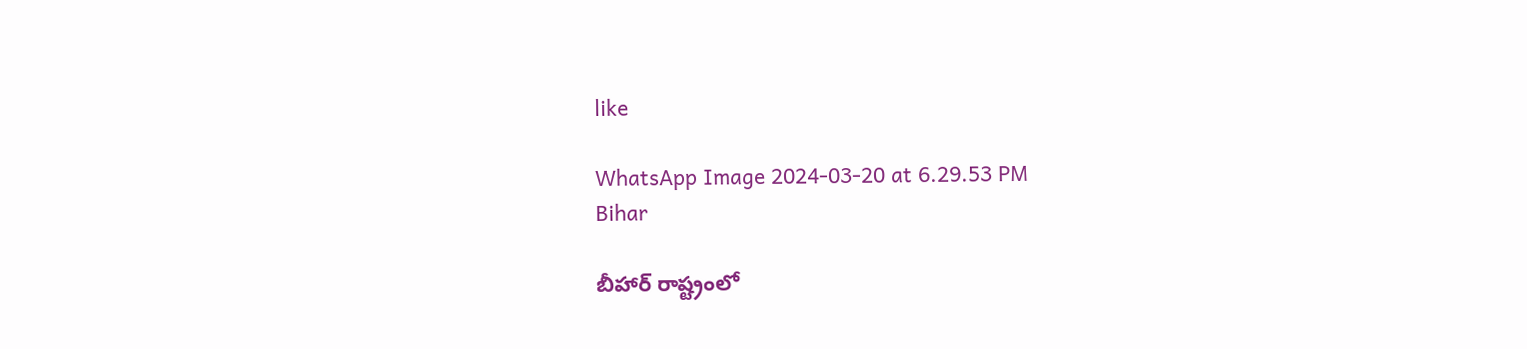like

WhatsApp Image 2024-03-20 at 6.29.53 PM
Bihar

బీహార్ రాష్ట్రంలో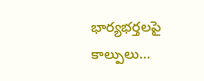భార్యభర్తలపై కాల్పులు…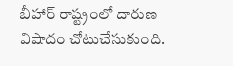బీహార్ రాష్ట్రంలో దారుణ విషాదం చోటుచేసుకుంది.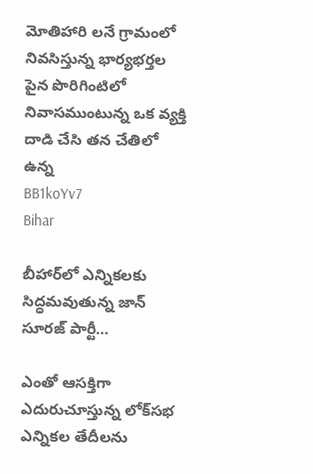మోతిహారి లనే గ్రామంలో నివసిస్తున్న భార్యభర్తల పైన పొరిగింటిలో నివాసముంటున్న ఒక వ్యక్తి దాడి చేసి తన చేతిలో ఉన్న
BB1koYv7
Bihar

బీహార్‌లో ఎన్నికలకు సిద్ధమవుతున్న జాన్ సూరజ్ పార్టీ…

ఎంతో ఆసక్తిగా ఎదురుచూస్తున్న లోక్‌సభ ఎన్నికల తేదీలను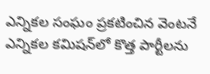ఎన్నికల సంఘం ప్రకటించిన వెంటనే ఎన్నికల కమిషన్‌లో కొత్త పార్టీలను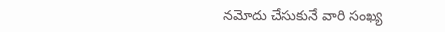నమోదు చేసుకునే వారి సంఖ్య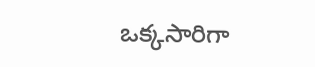ఒక్కసారిగా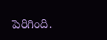పెరిగింది.